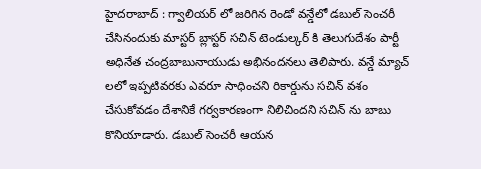హైదరాబాద్ : గ్వాలియర్ లో జరిగిన రెండో వన్డేలో డబుల్ సెంచరీ చేసినందుకు మాస్టర్ బ్లాస్టర్ సచిన్ టెండుల్కర్ కి తెలుగుదేశం పార్టీ అధినేత చంద్రబాబునాయుడు అభినందనలు తెలిపారు. వన్డే మ్యాచ్ లలో ఇప్పటివరకు ఎవరూ సాధించని రికార్డును సచిన్ వశం చేసుకోవడం దేశానికే గర్వకారణంగా నిలిచిందని సచిన్ ను బాబు కొనియాడారు. డబుల్ సెంచరీ ఆయన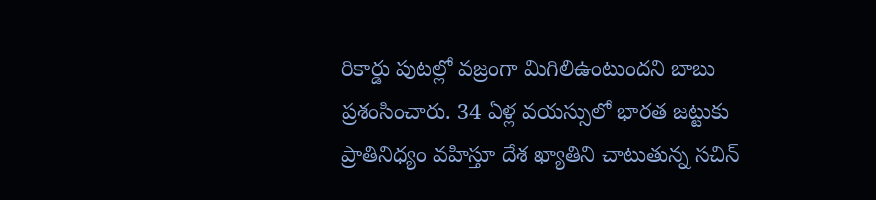రికార్డు పుటల్లో వజ్రంగా మిగిలిఉంటుందని బాబు ప్రశంసించారు. 34 ఏళ్ల వయస్సులో భారత జట్టుకు ప్రాతినిధ్యం వహిస్తూ దేశ ఖ్యాతిని చాటుతున్న సచిన్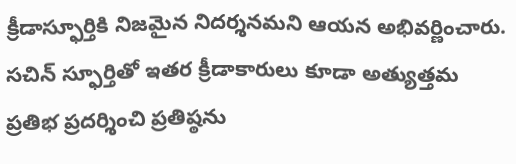క్రీడాస్ఫూర్తికి నిజమైన నిదర్శనమని ఆయన అభివర్ణించారు. సచిన్ స్ఫూర్తితో ఇతర క్రీడాకారులు కూడా అత్యుత్తమ ప్రతిభ ప్రదర్శించి ప్రతిష్ఠను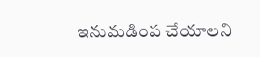ఇనుమడింప చేయాలని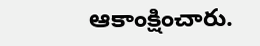ఆకాంక్షించారు.